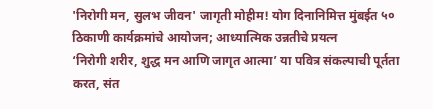'निरोगी मन, सुलभ जीवन' जागृती मोहीम! योग दिनानिमित्त मुंबईत ५० ठिकाणी कार्यक्रमांचे आयोजन; आध्यात्मिक उन्नतीचे प्रयत्न
‘निरोगी शरीर, शुद्ध मन आणि जागृत आत्मा’ या पवित्र संकल्पाची पूर्तता करत, संत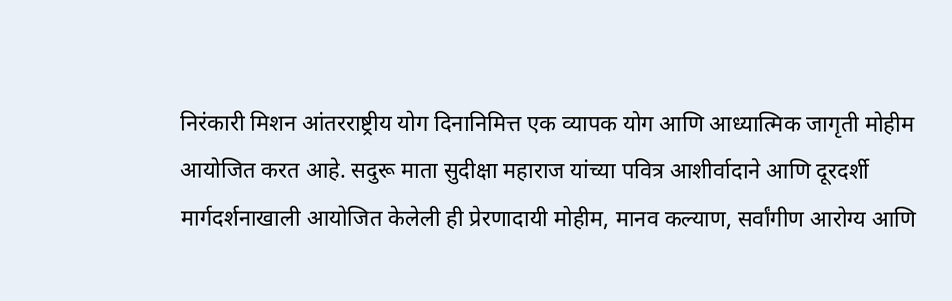निरंकारी मिशन आंतरराष्ट्रीय योग दिनानिमित्त एक व्यापक योग आणि आध्यात्मिक जागृती मोहीम आयोजित करत आहे. सदुरू माता सुदीक्षा महाराज यांच्या पवित्र आशीर्वादाने आणि दूरदर्शी मार्गदर्शनाखाली आयोजित केलेली ही प्रेरणादायी मोहीम, मानव कल्याण, सर्वांगीण आरोग्य आणि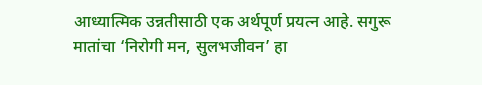आध्यात्मिक उन्नतीसाठी एक अर्थपूर्ण प्रयत्न आहे. सगुरू मातांचा ‘निरोगी मन, सुलभजीवन’ हा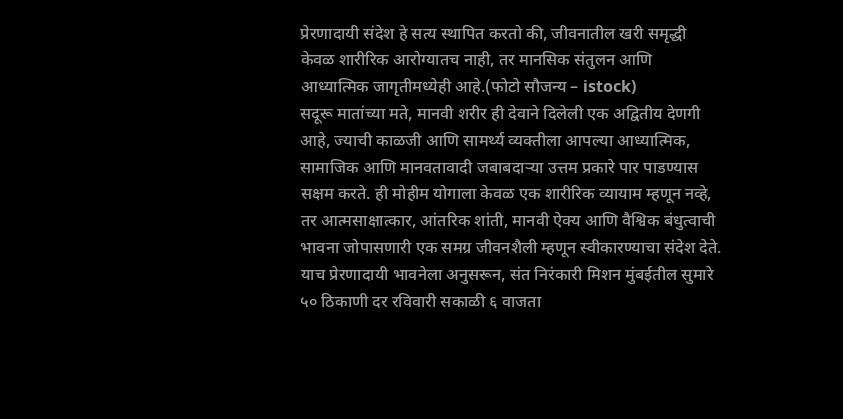प्रेरणादायी संदेश हे सत्य स्थापित करतो की, जीवनातील खरी समृद्धी केवळ शारीरिक आरोग्यातच नाही, तर मानसिक संतुलन आणि आध्यात्मिक जागृतीमध्येही आहे.(फोटो सौजन्य – istock)
सदूरू मातांच्या मते, मानवी शरीर ही देवाने दिलेली एक अद्वितीय देणगी आहे, ज्याची काळजी आणि सामर्थ्य व्यक्तीला आपल्या आध्यात्मिक, सामाजिक आणि मानवतावादी जबाबदाऱ्या उत्तम प्रकारे पार पाडण्यास सक्षम करते. ही मोहीम योगाला केवळ एक शारीरिक व्यायाम म्हणून नव्हे, तर आत्मसाक्षात्कार, आंतरिक शांती, मानवी ऐक्य आणि वैश्विक बंधुत्वाची भावना जोपासणारी एक समग्र जीवनशैली म्हणून स्वीकारण्याचा संदेश देते. याच प्रेरणादायी भावनेला अनुसरून, संत निरंकारी मिशन मुंबईतील सुमारे ५० ठिकाणी दर रविवारी सकाळी ६ वाजता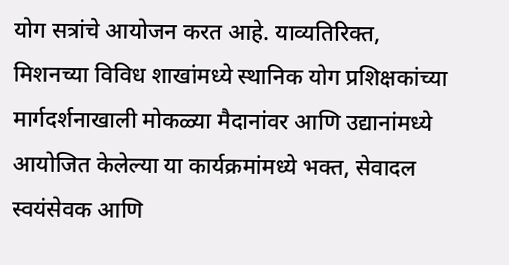योग सत्रांचे आयोजन करत आहे. याव्यतिरिक्त, मिशनच्या विविध शाखांमध्ये स्थानिक योग प्रशिक्षकांच्या मार्गदर्शनाखाली मोकळ्या मैदानांवर आणि उद्यानांमध्ये आयोजित केलेल्या या कार्यक्रमांमध्ये भक्त, सेवादल स्वयंसेवक आणि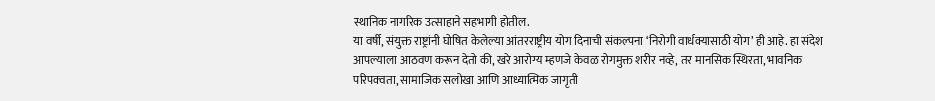स्थानिक नागरिक उत्साहाने सहभागी होतील.
या वर्षी, संयुक्त राष्ट्रांनी घोषित केलेल्या आंतरराष्ट्रीय योग दिनाची संकल्पना ‘निरोगी वार्धक्यासाठी योग’ ही आहे. हा संदेश आपल्याला आठवण करून देतो की, खरे आरोग्य म्हणजे केवळ रोगमुक्त शरीर नव्हे, तर मानसिक स्थिरता, भावनिक परिपक्वता, सामाजिक सलोखा आणि आध्यात्मिक जागृती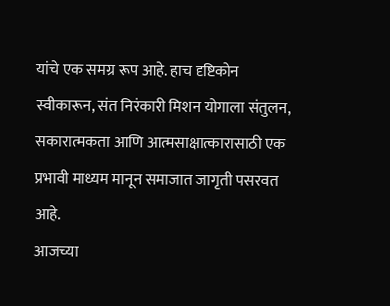यांचे एक समग्र रूप आहे. हाच दृष्टिकोन स्वीकारून, संत निरंकारी मिशन योगाला संतुलन, सकारात्मकता आणि आत्मसाक्षात्कारासाठी एक प्रभावी माध्यम मानून समाजात जागृती पसरवत आहे.
आजच्या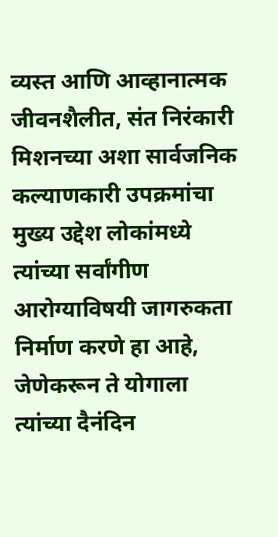व्यस्त आणि आव्हानात्मक जीवनशैलीत, संत निरंकारी मिशनच्या अशा सार्वजनिक कल्याणकारी उपक्रमांचा मुख्य उद्देश लोकांमध्ये त्यांच्या सर्वांगीण आरोग्याविषयी जागरुकता निर्माण करणे हा आहे, जेणेकरून ते योगाला त्यांच्या दैनंदिन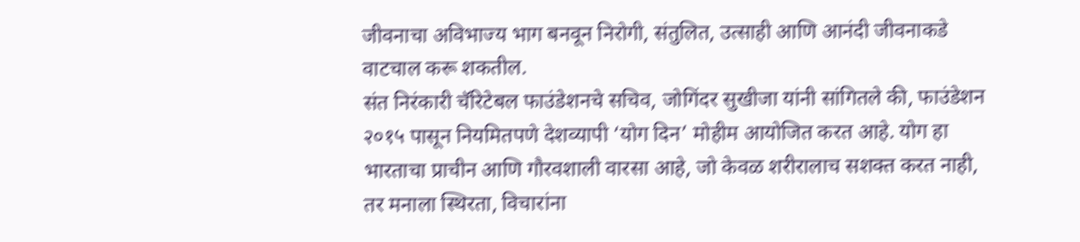जीवनाचा अविभाज्य भाग बनवून निरोगी, संतुलित, उत्साही आणि आनंदी जीवनाकडे वाटचाल करू शकतील.
संत निरंकारी चॅरिटेबल फाउंडेशनचे सचिव, जोगिंदर सुखीजा यांनी सांगितले की, फाउंडेशन २०१५ पासून नियमितपणे देशव्यापी ‘योग दिन’ मोहीम आयोजित करत आहे. योग हा भारताचा प्राचीन आणि गौरवशाली वारसा आहे, जो केवळ शरीरालाच सशक्त करत नाही, तर मनाला स्थिरता, विचारांना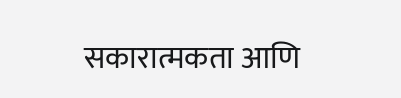सकारात्मकता आणि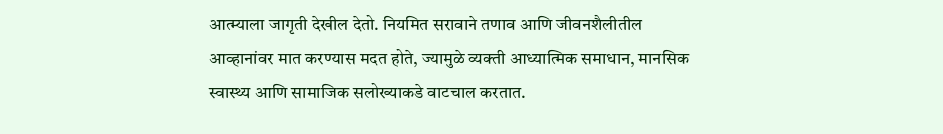आत्म्याला जागृती देखील देतो. नियमित सरावाने तणाव आणि जीवनशैलीतील आव्हानांवर मात करण्यास मदत होते, ज्यामुळे व्यक्ती आध्यात्मिक समाधान, मानसिक स्वास्थ्य आणि सामाजिक सलोख्याकडे वाटचाल करतात.